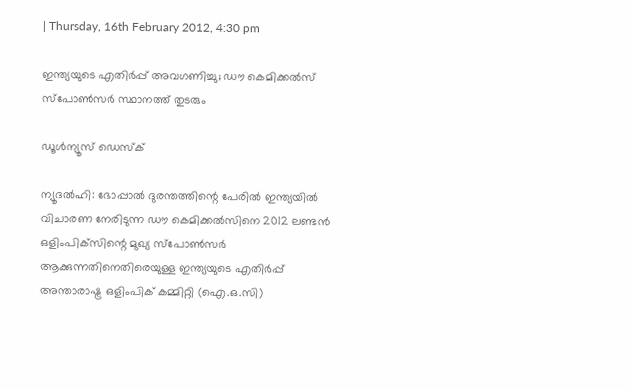| Thursday, 16th February 2012, 4:30 pm

ഇന്ത്യയുടെ എതിര്‍പ്പ് അവഗണിച്ചു; ഡൗ കെമിക്കല്‍സ് സ്‌പോണ്‍സര്‍ സ്ഥാനത്ത് തുടരും

ഡൂള്‍ന്യൂസ് ഡെസ്‌ക്

ന്യൂദല്‍ഹി: ഭോപ്പാല്‍ ദുരന്തത്തിന്റെ പേരില്‍ ഇന്ത്യയില്‍ വിചാരണ നേരിടുന്ന ഡൗ കെമിക്കല്‍സിനെ 2012 ലണ്ടന്‍ ഒളിംപിക്‌സിന്റെ മുഖ്യ സ്‌പോണ്‍സര്‍ ആക്കുന്നതിനെതിരെയുള്ള ഇന്ത്യയുടെ എതിര്‍പ്പ് അന്താരാഷ്ട്ര ഒളിംപിക് കമ്മിറ്റി (ഐ.ഒ.സി)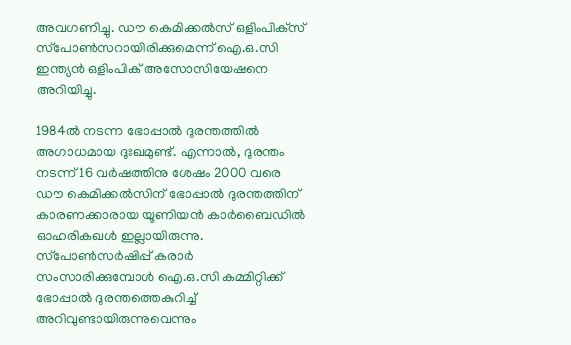അവഗണിച്ചു. ഡൗ കെമിക്കല്‍സ് ഒളിംപിക്‌സ് സ്‌പോണ്‍സറായിരിക്കുമെന്ന് ഐ.ഒ.സി ഇന്ത്യന്‍ ഒളിംപിക് അസോസിയേഷനെ അറിയിച്ചു.

1984ല്‍ നടന്ന ഭോപ്പാല്‍ ദുരന്തത്തില്‍ അഗാധമായ ദുഃഖമുണ്ട്. എന്നാല്‍, ദുരന്തം നടന്ന് 16 വര്‍ഷത്തിനു ശേഷം 2000 വരെ ഡൗ കെമിക്കല്‍സിന് ഭോപ്പാല്‍ ദുരന്തത്തിന് കാരണക്കാരായ യൂണിയന്‍ കാര്‍ബൈഡില്‍ ഓഹരികഖള്‍ ഇല്ലായിരുന്നു. സ്‌പോണ്‍സര്‍ഷിപ്പ് കരാര്‍ സംസാരിക്കുമ്പോള്‍ ഐ.ഒ.സി കമ്മിറ്റിക്ക് ഭോപ്പാല്‍ ദുരന്തത്തെകുറിച്ച് അറിവുണ്ടായിരുന്നുവെന്നും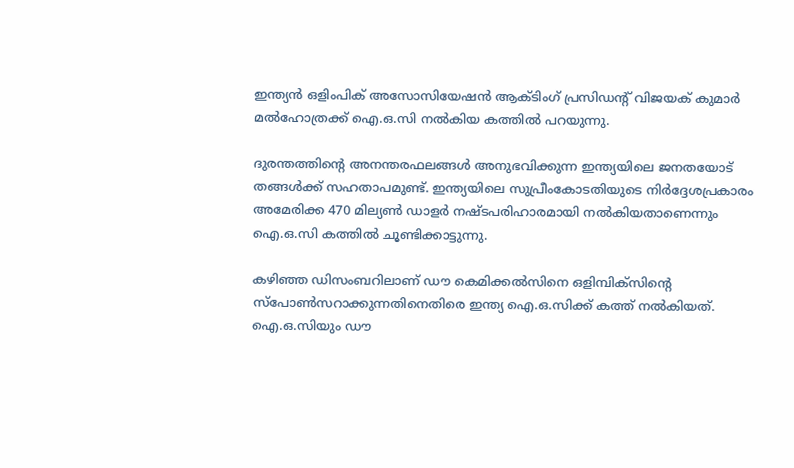ഇന്ത്യന്‍ ഒളിംപിക് അസോസിയേഷന്‍ ആക്ടിംഗ് പ്രസിഡന്റ് വിജയക് കുമാര്‍ മല്‍ഹോത്രക്ക് ഐ.ഒ.സി നല്‍കിയ കത്തില്‍ പറയുന്നു.

ദുരന്തത്തിന്റെ അനന്തരഫലങ്ങള്‍ അനുഭവിക്കുന്ന ഇന്ത്യയിലെ ജനതയോട് തങ്ങള്‍ക്ക് സഹതാപമുണ്ട്. ഇന്ത്യയിലെ സുപ്രീംകോടതിയുടെ നിര്‍ദ്ദേശപ്രകാരം അമേരിക്ക 470 മില്യണ്‍ ഡാളര്‍ നഷ്ടപരിഹാരമായി നല്‍കിയതാണെന്നും ഐ.ഒ.സി കത്തില്‍ ചൂണ്ടിക്കാട്ടുന്നു.

കഴിഞ്ഞ ഡിസംബറിലാണ് ഡൗ കെമിക്കല്‍സിനെ ഒളിമ്പിക്‌സിന്റെ സ്‌പോണ്‍സറാക്കുന്നതിനെതിരെ ഇന്ത്യ ഐ.ഒ.സിക്ക് കത്ത് നല്‍കിയത്. ഐ.ഒ.സിയും ഡൗ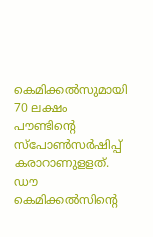കെമിക്കല്‍സുമായി 70 ലക്ഷം പൗണ്ടിന്റെ സ്‌പോണ്‍സര്‍ഷിപ്പ് കരാറാണുളളത്. ഡൗ കെമിക്കല്‍സിന്റെ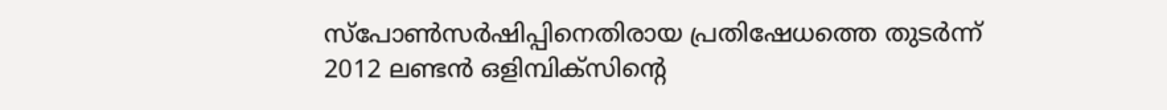സ്‌പോണ്‍സര്‍ഷിപ്പിനെതിരായ പ്രതിഷേധത്തെ തുടര്‍ന്ന് 2012 ലണ്ടന്‍ ഒളിമ്പിക്‌സിന്റെ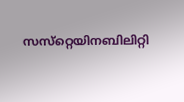സസ്‌റ്റെയിനബിലിറ്റി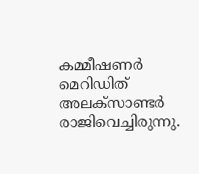കമ്മീഷണര്‍ മെറിഡിത് അലക്‌സാണ്ടര്‍ രാജിവെച്ചിരുന്നു.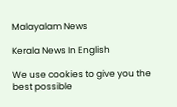Malayalam News

Kerala News In English

We use cookies to give you the best possible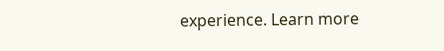experience. Learn more